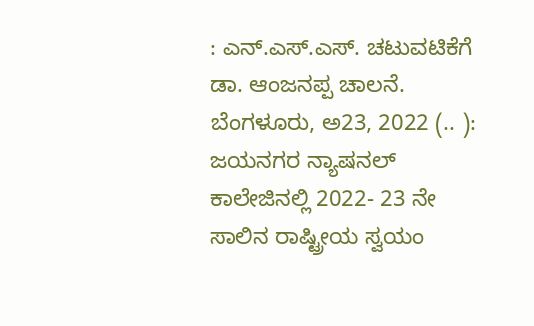: ಎನ್.ಎಸ್.ಎಸ್. ಚಟುವಟಿಕೆಗೆ ಡಾ. ಆಂಜನಪ್ಪ ಚಾಲನೆ. ಬೆಂಗಳೂರು, ಅ23, 2022 (.. ): ಜಯನಗರ ನ್ಯಾಷನಲ್ ಕಾಲೇಜಿನಲ್ಲಿ 2022- 23 ನೇ ಸಾಲಿನ ರಾಷ್ಟ್ರೀಯ ಸ್ವಯಂ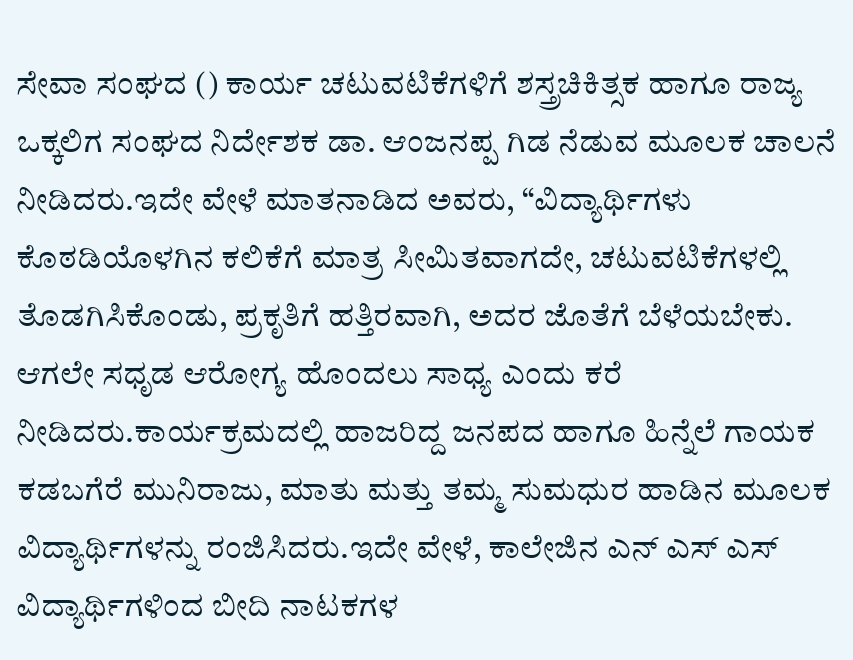ಸೇವಾ ಸಂಘದ () ಕಾರ್ಯ ಚಟುವಟಿಕೆಗಳಿಗೆ ಶಸ್ತ್ರಚಿಕಿತ್ಸಕ ಹಾಗೂ ರಾಜ್ಯ ಒಕ್ಕಲಿಗ ಸಂಘದ ನಿರ್ದೇಶಕ ಡಾ. ಆಂಜನಪ್ಪ ಗಿಡ ನೆಡುವ ಮೂಲಕ ಚಾಲನೆ ನೀಡಿದರು.ಇದೇ ವೇಳೆ ಮಾತನಾಡಿದ ಅವರು, “ವಿದ್ಯಾರ್ಥಿಗಳು ಕೊಠಡಿಯೊಳಗಿನ ಕಲಿಕೆಗೆ ಮಾತ್ರ ಸೀಮಿತವಾಗದೇ, ಚಟುವಟಿಕೆಗಳಲ್ಲಿ ತೊಡಗಿಸಿಕೊಂಡು, ಪ್ರಕೃತಿಗೆ ಹತ್ತಿರವಾಗಿ, ಅದರ ಜೊತೆಗೆ ಬೆಳೆಯಬೇಕು. ಆಗಲೇ ಸಧೃಡ ಆರೋಗ್ಯ ಹೊಂದಲು ಸಾಧ್ಯ ಎಂದು ಕರೆ ನೀಡಿದರು.ಕಾರ್ಯಕ್ರಮದಲ್ಲಿ ಹಾಜರಿದ್ದ ಜನಪದ ಹಾಗೂ ಹಿನ್ನೆಲೆ ಗಾಯಕ ಕಡಬಗೆರೆ ಮುನಿರಾಜು, ಮಾತು ಮತ್ತು ತಮ್ಮ ಸುಮಧುರ ಹಾಡಿನ ಮೂಲಕ ವಿದ್ಯಾರ್ಥಿಗಳನ್ನು ರಂಜಿಸಿದರು.ಇದೇ ವೇಳೆ, ಕಾಲೇಜಿನ ಎನ್ ಎಸ್ ಎಸ್ ವಿದ್ಯಾರ್ಥಿಗಳಿಂದ ಬೀದಿ ನಾಟಕಗಳ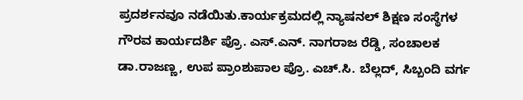ಪ್ರದರ್ಶನವೂ ನಡೆಯಿತು.ಕಾರ್ಯಕ್ರಮದಲ್ಲಿ ನ್ಯಾಷನಲ್ ಶಿಕ್ಷಣ ಸಂಸ್ಥೆಗಳ ಗೌರವ ಕಾರ್ಯದರ್ಶಿ ಪ್ರೊ. ಎಸ್.ಎನ್. ನಾಗರಾಜ ರೆಡ್ಡಿ, ಸಂಚಾಲಕ ಡಾ.ರಾಜಣ್ಣ, ಉಪ ಪ್ರಾಂಶುಪಾಲ ಪ್ರೊ. ಎಚ್.ಸಿ. ಬೆಲ್ಲದ್, ಸಿಬ್ಬಂದಿ ವರ್ಗ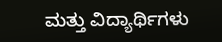ಮತ್ತು ವಿದ್ಯಾರ್ಥಿಗಳು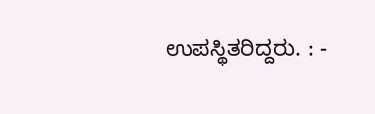ಉಪಸ್ಥಿತರಿದ್ದರು. : -